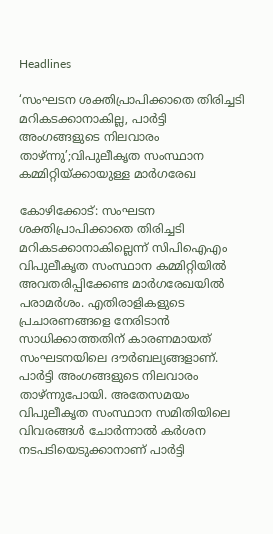Headlines

‘സംഘടന ശക്തിപ്രാപിക്കാതെ തിരിച്ചടി മറികടക്കാനാകില്ല, പാര്‍ട്ടി അംഗങ്ങളുടെ നിലവാരം താഴ്ന്നു’;വിപുലീകൃത സംസ്ഥാന കമ്മിറ്റിയ്ക്കായുള്ള മാര്‍ഗരേഖ

കോഴിക്കോട്: സംഘടന ശക്തിപ്രാപിക്കാതെ തിരിച്ചടി മറികടക്കാനാകില്ലെന്ന് സിപിഐഎം വിപുലീകൃത സംസ്ഥാന കമ്മിറ്റിയില്‍ അവതരിപ്പിക്കേണ്ട മാര്‍ഗരേഖയില്‍ പരാമര്‍ശം. എതിരാളികളുടെ പ്രചാരണങ്ങളെ നേരിടാന്‍ സാധിക്കാത്തതിന് കാരണമായത് സംഘടനയിലെ ദൗര്‍ബല്യങ്ങളാണ്. പാര്‍ട്ടി അംഗങ്ങളുടെ നിലവാരം താഴ്ന്നുപോയി. അതേസമയം വിപുലീകൃത സംസ്ഥാന സമിതിയിലെ വിവരങ്ങള്‍ ചോര്‍ന്നാല്‍ കര്‍ശന നടപടിയെടുക്കാനാണ് പാര്‍ട്ടി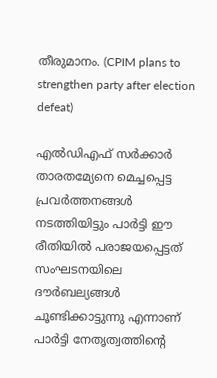തീരുമാനം. (CPIM plans to strengthen party after election defeat)

എല്‍ഡിഎഫ് സര്‍ക്കാര്‍ താരതമ്യേനെ മെച്ചപ്പെട്ട പ്രവര്‍ത്തനങ്ങള്‍ നടത്തിയിട്ടും പാര്‍ട്ടി ഈ രീതിയില്‍ പരാജയപ്പെട്ടത് സംഘടനയിലെ ദൗര്‍ബല്യങ്ങള്‍ ചൂണ്ടിക്കാട്ടുന്നു എന്നാണ് പാര്‍ട്ടി നേതൃത്വത്തിന്റെ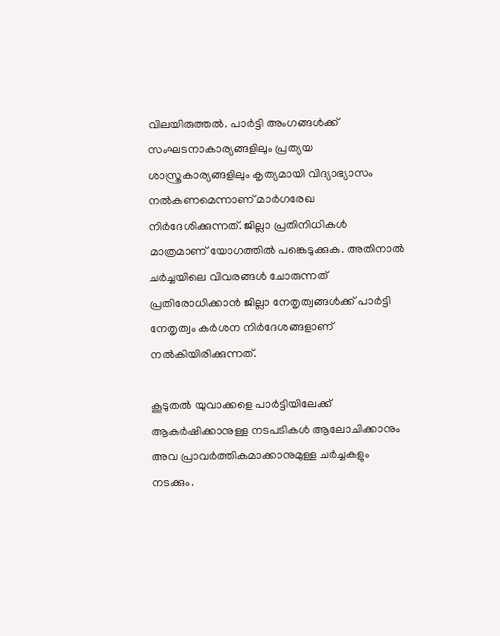വിലയിരുത്തല്‍. പാര്‍ട്ടി അംഗങ്ങള്‍ക്ക് സംഘടനാകാര്യങ്ങളിലും പ്രത്യയ ശാസ്ത്രകാര്യങ്ങളിലും കൃത്യമായി വിദ്യാഭ്യാസം നല്‍കണമെന്നാണ് മാര്‍ഗരേഖ നിര്‍ദേശിക്കുന്നത്. ജില്ലാ പ്രതിനിധികള്‍ മാത്രമാണ് യോഗത്തില്‍ പങ്കെടുക്കുക. അതിനാല്‍ ചര്‍ച്ചയിലെ വിവരങ്ങള്‍ ചോരുന്നത് പ്രതിരോധിക്കാന്‍ ജില്ലാ നേതൃത്വങ്ങള്‍ക്ക് പാര്‍ട്ടി നേതൃത്വം കര്‍ശന നിര്‍ദേശങ്ങളാണ് നല്‍കിയിരിക്കുന്നത്.

കൂടുതല്‍ യുവാക്കളെ പാര്‍ട്ടിയിലേക്ക് ആകര്‍ഷിക്കാനുള്ള നടപടികള്‍ ആലോചിക്കാനും അവ പ്രാവര്‍ത്തികമാക്കാനുമുള്ള ചര്‍ച്ചകളും നടക്കും.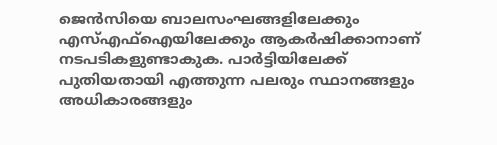ജെന്‍സിയെ ബാലസംഘങ്ങളിലേക്കും എസ്എഫ്‌ഐയിലേക്കും ആകര്‍ഷിക്കാനാണ് നടപടികളുണ്ടാകുക. പാര്‍ട്ടിയിലേക്ക് പുതിയതായി എത്തുന്ന പലരും സ്ഥാനങ്ങളും അധികാരങ്ങളും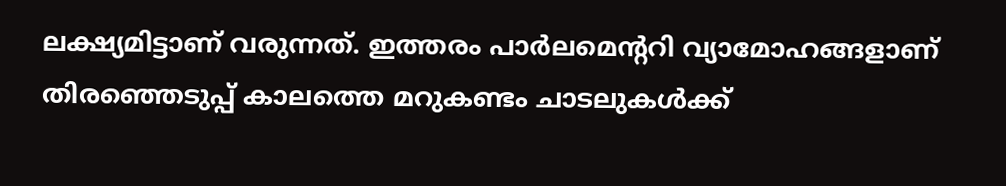ലക്ഷ്യമിട്ടാണ് വരുന്നത്. ഇത്തരം പാര്‍ലമെന്ററി വ്യാമോഹങ്ങളാണ് തിരഞ്ഞെടുപ്പ് കാലത്തെ മറുകണ്ടം ചാടലുകള്‍ക്ക്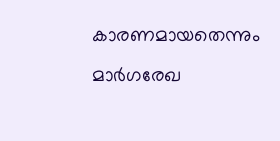കാരണമായതെന്നും മാര്‍ഗരേഖ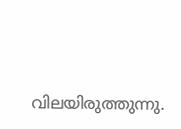വിലയിരുത്തുന്നു.